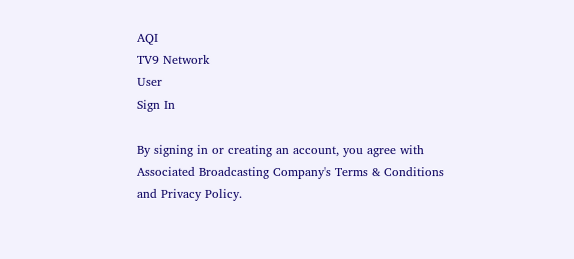AQI
TV9 Network
User
Sign In

By signing in or creating an account, you agree with Associated Broadcasting Company's Terms & Conditions and Privacy Policy.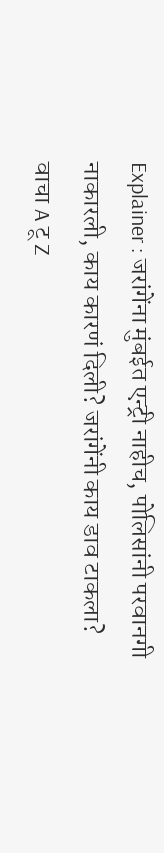Explainer : जरांगेंना मुंबईत एन्ट्री नाहीच, पोलिसांनी परवानगी नाकारली, काय कारणं दिली? जरांगेंनी काय डाव टाकला? वाचा A टू Z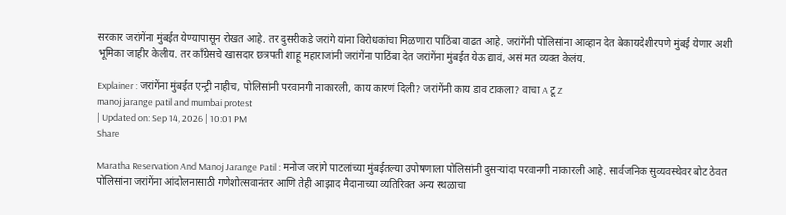सरकार जरांगेंना मुंबईत येण्यापासून रोखत आहे. तर दुसरीकडे जरांगे यांना विरोधकांचा मिळणारा पाठिंबा वाढत आहे. जरांगेंनी पोलिसांना आव्हान देत बेकायदेशीरपणे मुंबई येणार अशी भूमिका जाहीर केलीय. तर काँग्रेसचे खासदार छत्रपती शाहू महाराजांनी जरांगेंना पाठिंबा देत जरांगेंना मुंबईत येऊ द्यावं, असं मत व्यक्त केलंय.

Explainer : जरांगेंना मुंबईत एन्ट्री नाहीच, पोलिसांनी परवानगी नाकारली, काय कारणं दिली? जरांगेंनी काय डाव टाकला? वाचा A टू Z
manoj jarange patil and mumbai protest
| Updated on: Sep 14, 2026 | 10:01 PM
Share

Maratha Reservation And Manoj Jarange Patil : मनोज जरांगे पाटलांच्या मुंबईतल्या उपोषणाला पोलिसांनी दुसऱ्यांदा परवानगी नाकारली आहे. सार्वजनिक सुव्यवस्थेवर बोट ठेवत पोलिसांना जरांगेंना आंदोलनासाठी गणेशोत्सवानंतर आणि तेही आझाद मैदानाच्या व्यतिरिक्त अन्य स्थळाचा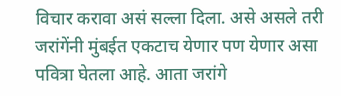विचार करावा असं सल्ला दिला. असे असले तरी जरांगेंनी मुंबईत एकटाच येणार पण येणार असा पवित्रा घेतला आहे. आता जरांगे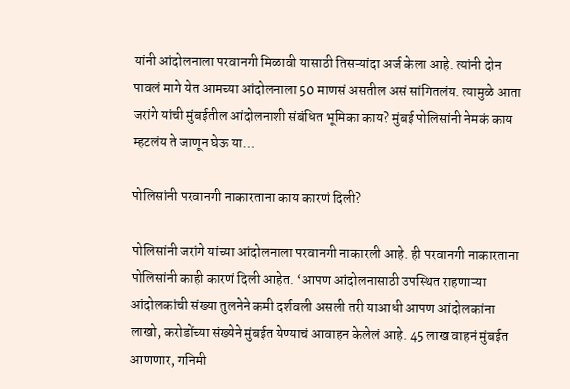यांनी आंदोलनाला परवानगी मिळावी यासाठी तिसऱ्यांदा अर्ज केला आहे. त्यांनी दोन पावलं मागे येत आमच्या आंदोलनाला 50 माणसं असतील असं सांगितलंय. त्यामुळे आता जरांगे यांची मुंबईतील आंदोलनाशी संबंधित भूमिका काय? मुंबई पोलिसांनी नेमकं काय म्हटलंय ते जाणून घेऊ या…

पोलिसांनी परवानगी नाकारताना काय कारणं दिली?

पोलिसांनी जरांगे यांच्या आंदोलनाला परवानगी नाकारली आहे. ही परवानगी नाकारताना पोलिसांनी काही कारणं दिली आहेत. ‘आपण आंदोलनासाठी उपस्थित राहणाऱ्या आंदोलकांची संख्या तुलनेने कमी दर्शवली असली तरी याआधी आपण आंदोलकांना लाखो, करोडोंच्या संख्येने मुंबईत येण्याचं आवाहन केलेलं आहे. 45 लाख वाहनं मुंबईत आणणार, गनिमी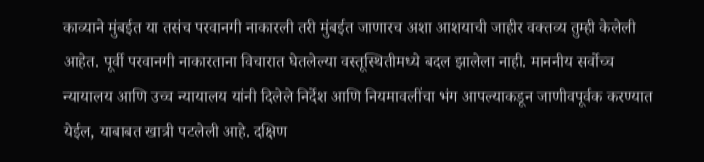काव्याने मुंबईत या तसंच परवानगी नाकारली तरी मुंबईत जाणारच अशा आशयाची जाहीर वक्तव्य तुम्ही केलेली आहेत. पूर्वी परवानगी नाकारताना विचारात घेतलेल्या वस्तूस्थितीमध्ये बदल झालेला नाही. माननीय सर्वोच्च न्यायालय आणि उच्च न्यायालय यांनी दिलेले निर्देश आणि नियमावलींचा भंग आपल्याकडून जाणीवपूर्वक करण्यात येईल, याबाबत खात्री पटलेली आहे. दक्षिण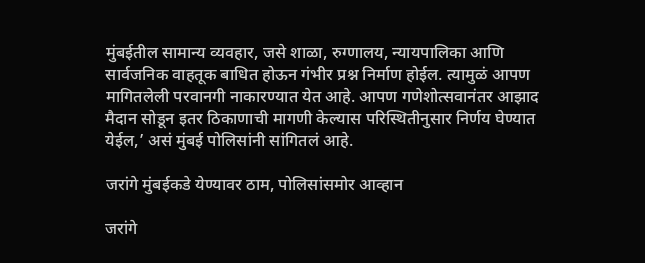मुंबईतील सामान्य व्यवहार, जसे शाळा, रुग्णालय, न्यायपालिका आणि सार्वजनिक वाहतूक बाधित होऊन गंभीर प्रश्न निर्माण होईल. त्यामुळं आपण मागितलेली परवानगी नाकारण्यात येत आहे. आपण गणेशोत्सवानंतर आझाद मैदान सोडून इतर ठिकाणाची मागणी केल्यास परिस्थितीनुसार निर्णय घेण्यात येईल,’ असं मुंबई पोलिसांनी सांगितलं आहे.

जरांगे मुंबईकडे येण्यावर ठाम, पोलिसांसमोर आव्हान

जरांगे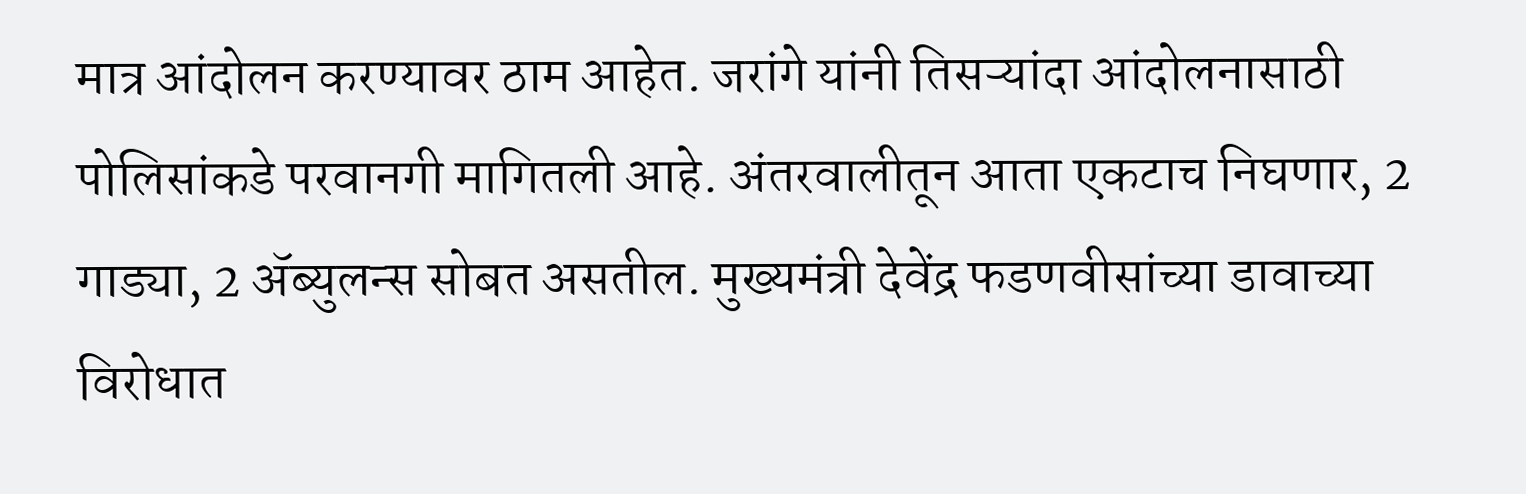मात्र आंदोलन करण्यावर ठाम आहेत. जरांगे यांनी तिसऱ्यांदा आंदोलनासाठी पोलिसांकडे परवानगी मागितली आहे. अंतरवालीतून आता एकटाच निघणार, 2 गाड्या, 2 ॲब्युलन्स सोबत असतील. मुख्यमंत्री देवेंद्र फडणवीसांच्या डावाच्या विरोधात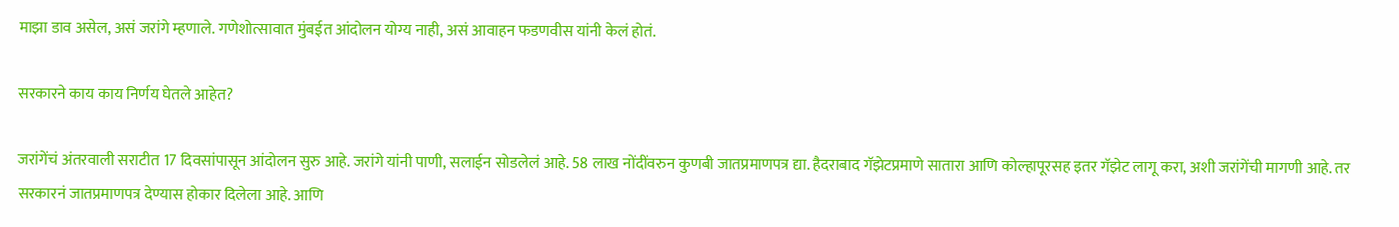माझा डाव असेल, असं जरांगे म्हणाले. गणेशोत्सावात मुंबईत आंदोलन योग्य नाही, असं आवाहन फडणवीस यांनी केलं होतं.

सरकारने काय काय निर्णय घेतले आहेत?

जरांगेंचं अंतरवाली सराटीत 17 दिवसांपासून आंदोलन सुरु आहे. जरांगे यांनी पाणी, सलाईन सोडलेलं आहे. 58 लाख नोंदींवरुन कुणबी जातप्रमाणपत्र द्या. हैदराबाद गॅझेटप्रमाणे सातारा आणि कोल्हापूरसह इतर गॅझेट लागू करा, अशी जरांगेंची मागणी आहे. तर सरकारनं जातप्रमाणपत्र देण्यास होकार दिलेला आहे. आणि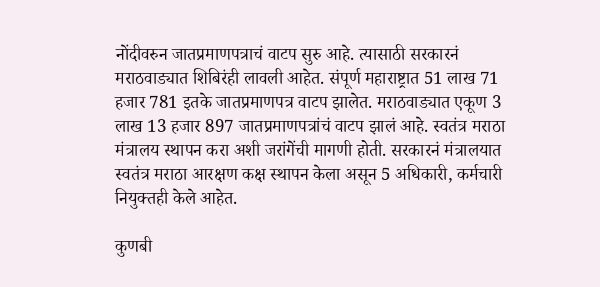नोंदीवरुन जातप्रमाणपत्राचं वाटप सुरु आहे. त्यासाठी सरकारनं मराठवाड्यात शिबिरंही लावली आहेत. संपूर्ण महाराष्ट्रात 51 लाख 71 हजार 781 इतके जातप्रमाणपत्र वाटप झालेत. मराठवाड्यात एकूण 3 लाख 13 हजार 897 जातप्रमाणपत्रांचं वाटप झालं आहे. स्वतंत्र मराठा मंत्रालय स्थापन करा अशी जरांगेंची मागणी होती. सरकारनं मंत्रालयात स्वतंत्र मराठा आरक्षण कक्ष स्थापन केला असून 5 अधिकारी, कर्मचारी नियुक्तही केले आहेत.

कुणबी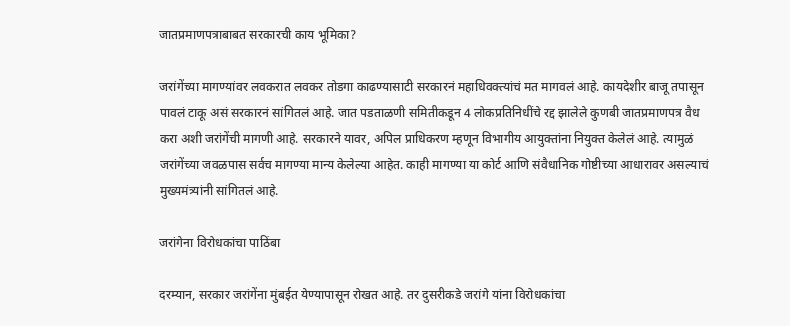जातप्रमाणपत्राबाबत सरकारची काय भूमिका?

जरांगेंच्या मागण्यांवर लवकरात लवकर तोडगा काढण्यासाटी सरकारनं महाधिवक्त्यांचं मत मागवलं आहे. कायदेशीर बाजू तपासून पावलं टाकू असं सरकारनं सांगितलं आहे. जात पडताळणी समितीकडून 4 लोकप्रतिनिधींचे रद्द झालेले कुणबी जातप्रमाणपत्र वैध करा अशी जरांगेंची मागणी आहे. सरकारने यावर, अपिल प्राधिकरण म्हणून विभागीय आयुक्तांना नियुक्त केलेलं आहे. त्यामुळं जरांगेंच्या जवळपास सर्वच मागण्या मान्य केलेल्या आहेत. काही मागण्या या कोर्ट आणि संवैधानिक गोष्टीच्या आधारावर असल्याचं मुख्यमंत्र्यांनी सांगितलं आहे.

जरांगेना विरोधकांचा पाठिंबा

दरम्यान, सरकार जरांगेंना मुंबईत येण्यापासून रोखत आहे. तर दुसरीकडे जरांगे यांना विरोधकांचा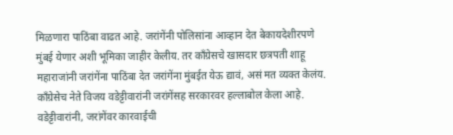मिळणारा पाठिंबा वाढत आहे. जरांगेंनी पोलिसांना आव्हान देत बेकायदेशीरपणे मुंबई येणार अशी भूमिका जाहीर केलीय. तर काँग्रेसचे खासदार छत्रपती शाहू महाराजांनी जरांगेंना पाठिंबा देत जरांगेंना मुंबईत येऊ द्यावं, असं मत व्यक्त केलंय. काँग्रेसेच नेते विजय वडेट्टीवारांनी जरांगेंसह सरकारवर हल्लाबोल केला आहे. वडेट्टीवारांनी, जरांगेंवर कारवाईची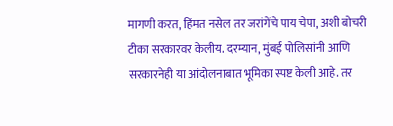मागणी करत, हिंमत नसेल तर जरांगेंचे पाय चेपा, अशी बोचरी टीका सरकारवर केलीय. दरम्यान, मुंबई पोलिसांनी आणि सरकारनेही या आंदोलनाबात भूमिका स्पष्ट केली आहे. तर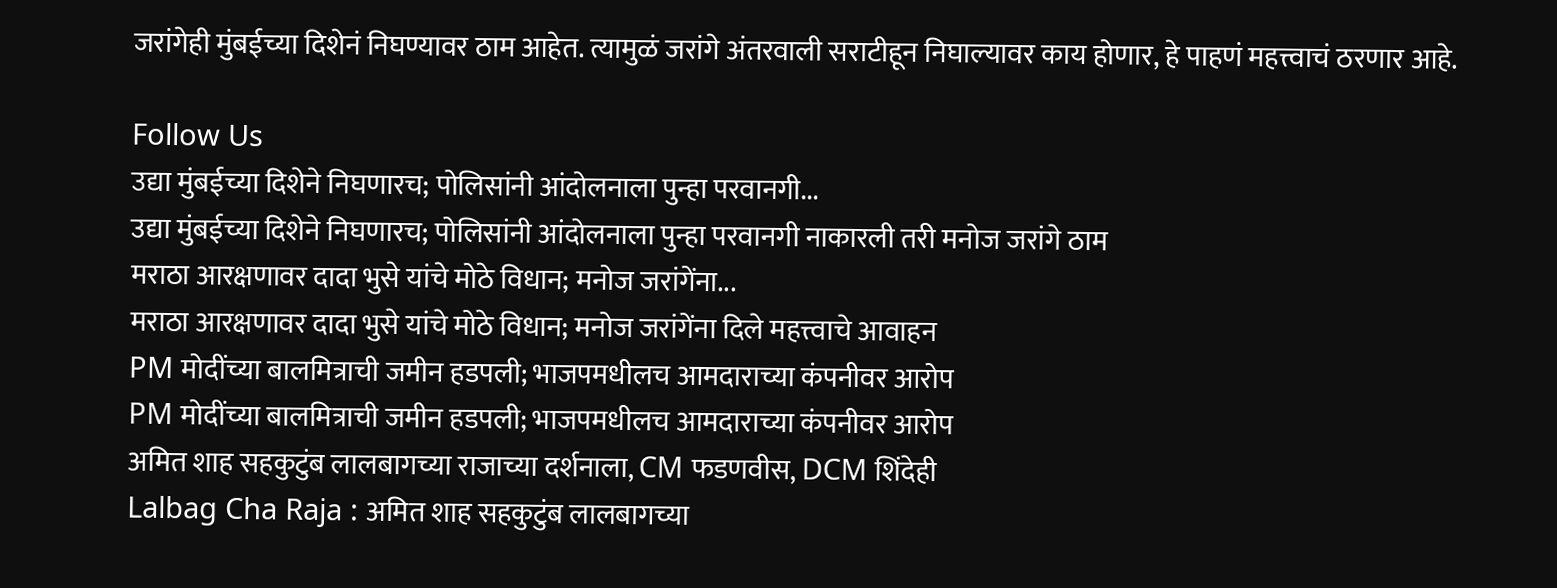जरांगेही मुंबईच्या दिशेनं निघण्यावर ठाम आहेत. त्यामुळं जरांगे अंतरवाली सराटीहून निघाल्यावर काय होणार, हे पाहणं महत्त्वाचं ठरणार आहे.

Follow Us
उद्या मुंबईच्या दिशेने निघणारच; पोलिसांनी आंदोलनाला पुन्हा परवानगी...
उद्या मुंबईच्या दिशेने निघणारच; पोलिसांनी आंदोलनाला पुन्हा परवानगी नाकारली तरी मनोज जरांगे ठाम
मराठा आरक्षणावर दादा भुसे यांचे मोठे विधान; मनोज जरांगेंना...
मराठा आरक्षणावर दादा भुसे यांचे मोठे विधान; मनोज जरांगेंना दिले महत्त्वाचे आवाहन
PM मोदींच्या बालमित्राची जमीन हडपली; भाजपमधीलच आमदाराच्या कंपनीवर आरोप
PM मोदींच्या बालमित्राची जमीन हडपली; भाजपमधीलच आमदाराच्या कंपनीवर आरोप
अमित शाह सहकुटुंब लालबागच्या राजाच्या दर्शनाला, CM फडणवीस, DCM शिंदेही
Lalbag Cha Raja : अमित शाह सहकुटुंब लालबागच्या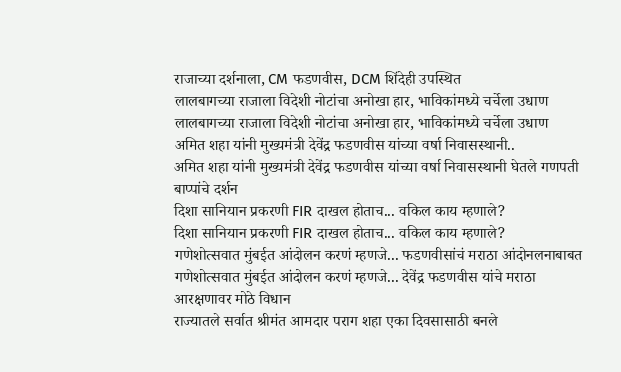राजाच्या दर्शनाला, CM फडणवीस, DCM शिंदेही उपस्थित
लालबागच्या राजाला विदेशी नोटांचा अनोखा हार, भाविकांमध्ये चर्चेला उधाण
लालबागच्या राजाला विदेशी नोटांचा अनोखा हार, भाविकांमध्ये चर्चेला उधाण
अमित शहा यांनी मुख्यमंत्री देवेंद्र फडणवीस यांच्या वर्षा निवासस्थानी..
अमित शहा यांनी मुख्यमंत्री देवेंद्र फडणवीस यांच्या वर्षा निवासस्थानी घेतले गणपती बाप्पांचे दर्शन
दिशा सानियान प्रकरणी FIR दाखल होताच... वकिल काय म्हणाले?
दिशा सानियान प्रकरणी FIR दाखल होताच... वकिल काय म्हणाले?
गणेशोत्सवात मुंबईत आंदोलन करणं म्हणजे... फडणवीसांचं मराठा आंदोनलनाबाबत
गणेशोत्सवात मुंबईत आंदोलन करणं म्हणजे... देवेंद्र फडणवीस यांचे मराठा आरक्षणावर मोठे विधान
राज्यातले सर्वात श्रीमंत आमदार पराग शहा एका दिवसासाठी बनले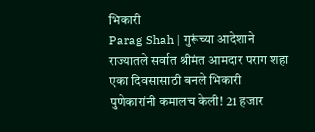भिकारी
Parag Shah | गुरूंच्या आदेशाने राज्यातले सर्वात श्रीमंत आमदार पराग शहा एका दिवसासाठी बनले भिकारी
पुणेकारांनी कमालच केली! 21 हजार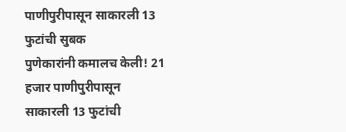पाणीपुरीपासून साकारली 13 फुटांची सुबक
पुणेकारांनी कमालच केली! 21 हजार पाणीपुरीपासून साकारली 13 फुटांची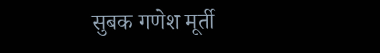सुबक गणेश मूर्ती